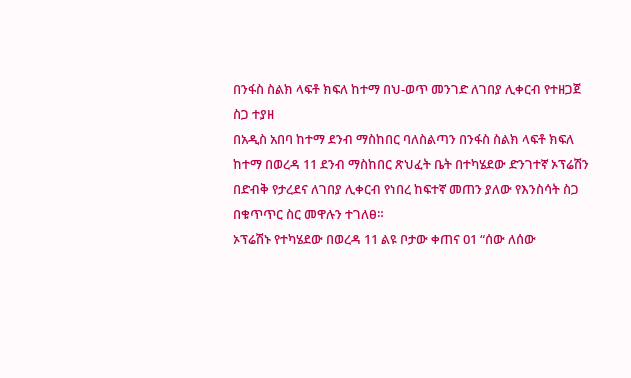በንፋስ ስልክ ላፍቶ ክፍለ ከተማ በህ-ወጥ መንገድ ለገበያ ሊቀርብ የተዘጋጀ ስጋ ተያዘ
በአዲስ አበባ ከተማ ደንብ ማስከበር ባለስልጣን በንፋስ ስልክ ላፍቶ ክፍለ ከተማ በወረዳ 11 ደንብ ማስከበር ጽህፈት ቤት በተካሄደው ድንገተኛ ኦፕሬሽን በድብቅ የታረደና ለገበያ ሊቀርብ የነበረ ከፍተኛ መጠን ያለው የእንስሳት ስጋ በቁጥጥር ስር መዋሉን ተገለፀ።
ኦፕሬሽኑ የተካሄደው በወረዳ 11 ልዩ ቦታው ቀጠና 01 “ሰው ለሰው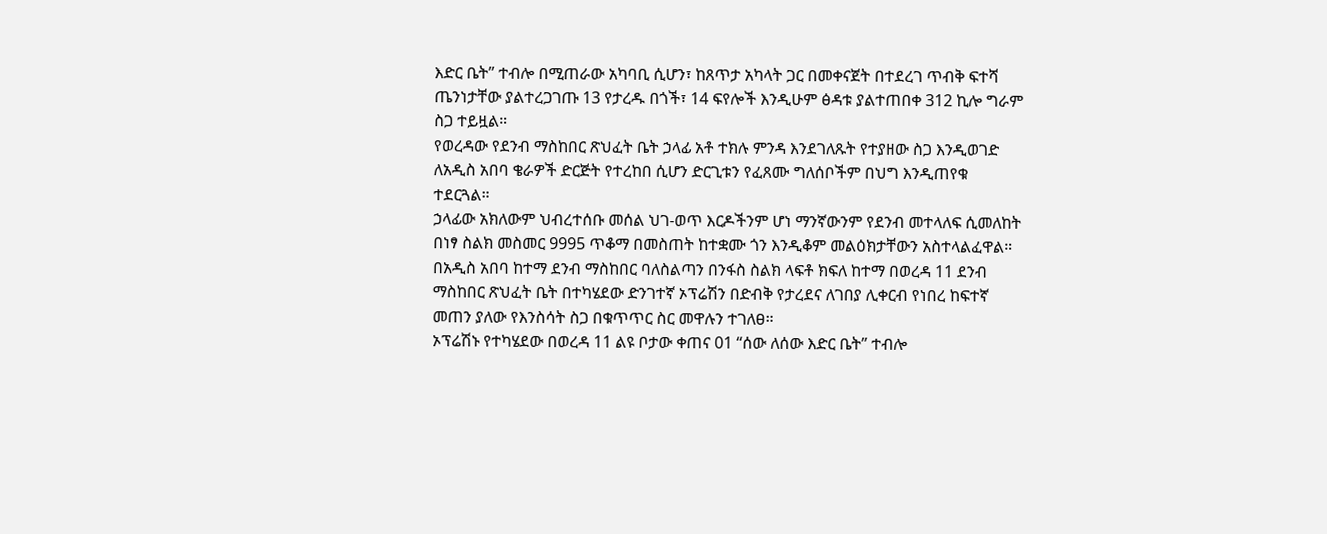እድር ቤት” ተብሎ በሚጠራው አካባቢ ሲሆን፣ ከጸጥታ አካላት ጋር በመቀናጀት በተደረገ ጥብቅ ፍተሻ ጤንነታቸው ያልተረጋገጡ 13 የታረዱ በጎች፣ 14 ፍየሎች እንዲሁም ፅዳቱ ያልተጠበቀ 312 ኪሎ ግራም ስጋ ተይዟል።
የወረዳው የደንብ ማስከበር ጽህፈት ቤት ኃላፊ አቶ ተክሉ ምንዳ እንደገለጹት የተያዘው ስጋ እንዲወገድ ለአዲስ አበባ ቄራዎች ድርጅት የተረከበ ሲሆን ድርጊቱን የፈጸሙ ግለሰቦችም በህግ እንዲጠየቁ ተደርጓል።
ኃላፊው አክለውም ህብረተሰቡ መሰል ህገ-ወጥ እርዶችንም ሆነ ማንኛውንም የደንብ መተላለፍ ሲመለከት በነፃ ስልክ መስመር 9995 ጥቆማ በመስጠት ከተቋሙ ጎን እንዲቆም መልዕክታቸውን አስተላልፈዋል።
በአዲስ አበባ ከተማ ደንብ ማስከበር ባለስልጣን በንፋስ ስልክ ላፍቶ ክፍለ ከተማ በወረዳ 11 ደንብ ማስከበር ጽህፈት ቤት በተካሄደው ድንገተኛ ኦፕሬሽን በድብቅ የታረደና ለገበያ ሊቀርብ የነበረ ከፍተኛ መጠን ያለው የእንስሳት ስጋ በቁጥጥር ስር መዋሉን ተገለፀ።
ኦፕሬሽኑ የተካሄደው በወረዳ 11 ልዩ ቦታው ቀጠና 01 “ሰው ለሰው እድር ቤት” ተብሎ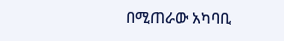በሚጠራው አካባቢ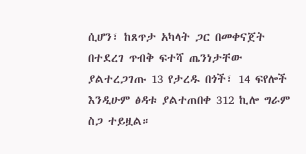ሲሆን፣ ከጸጥታ አካላት ጋር በመቀናጀት በተደረገ ጥብቅ ፍተሻ ጤንነታቸው ያልተረጋገጡ 13 የታረዱ በጎች፣ 14 ፍየሎች እንዲሁም ፅዳቱ ያልተጠበቀ 312 ኪሎ ግራም ስጋ ተይዟል።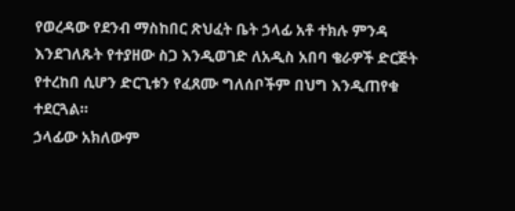የወረዳው የደንብ ማስከበር ጽህፈት ቤት ኃላፊ አቶ ተክሉ ምንዳ እንደገለጹት የተያዘው ስጋ እንዲወገድ ለአዲስ አበባ ቄራዎች ድርጅት የተረከበ ሲሆን ድርጊቱን የፈጸሙ ግለሰቦችም በህግ እንዲጠየቁ ተደርጓል።
ኃላፊው አክለውም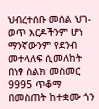ህብረተሰቡ መሰል ህገ-ወጥ እርዶችንም ሆነ ማንኛውንም የደንብ መተላለፍ ሲመለከት በነፃ ስልክ መስመር 9995 ጥቆማ በመስጠት ከተቋሙ ጎን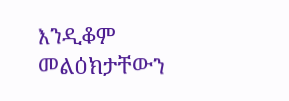እንዲቆም መልዕክታቸውን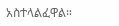አስተላልፈዋል።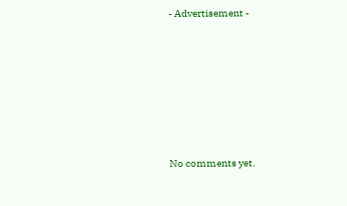- Advertisement -









No comments yet.